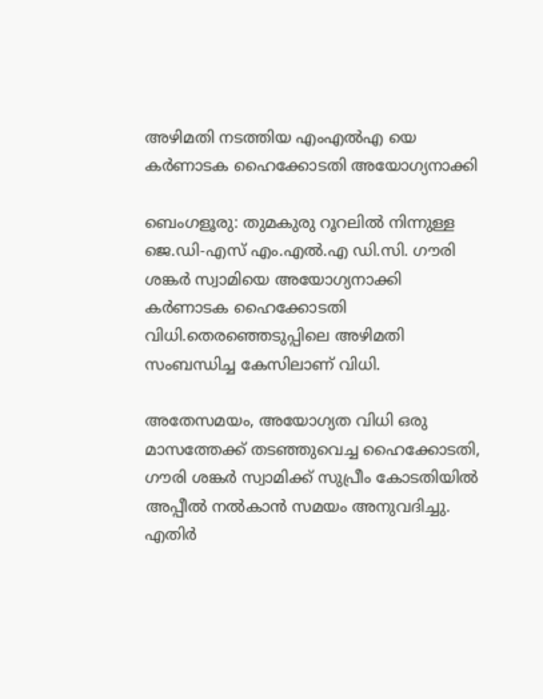അഴിമതി നടത്തിയ എംഎൽഎ യെ കർണാടക ഹൈക്കോടതി അയോഗ്യനാക്കി

ബെംഗളൂരു: തുമകുരു റൂറലില്‍ നിന്നുള്ള ജെ.ഡി-എസ് എം.എല്‍.എ ഡി.സി. ഗൗരി ശങ്കര്‍ സ്വാമിയെ അയോഗ്യനാക്കി കര്‍ണാടക ഹൈക്കോടതി വിധി.തെരഞ്ഞെടുപ്പിലെ അഴിമതി സംബന്ധിച്ച കേസിലാണ് വിധി.

അതേസമയം, അയോഗ്യത വിധി ഒരു മാസത്തേക്ക് തടഞ്ഞുവെച്ച ഹൈക്കോടതി, ഗൗരി ശങ്കര്‍ സ്വാമിക്ക് സുപ്രീം കോടതിയില്‍ അപ്പീല്‍ നല്‍കാന്‍ സമയം അനുവദിച്ചു. എതിര്‍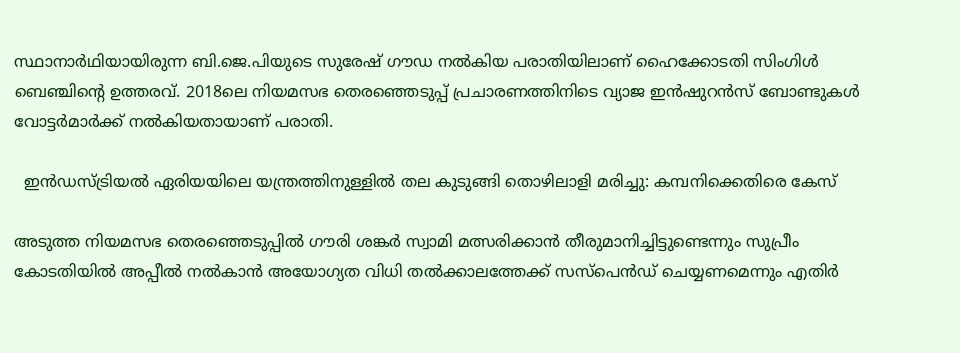സ്ഥാനാര്‍ഥിയായിരുന്ന ബി.ജെ.പിയുടെ സുരേഷ് ഗൗഡ നല്‍കിയ പരാതിയിലാണ് ഹൈക്കോടതി സിംഗിള്‍ ബെഞ്ചിന്റെ ഉത്തരവ്. 2018ലെ നിയമസഭ തെരഞ്ഞെടുപ്പ് പ്രചാരണത്തിനിടെ വ്യാജ ഇന്‍ഷുറന്‍സ് ബോണ്ടുകള്‍ വോട്ടര്‍മാര്‍ക്ക് നല്‍കിയതായാണ് പരാതി.

  ഇൻഡസ്ട്രിയൽ ഏരിയയിലെ യന്ത്രത്തിനുള്ളിൽ തല കുടുങ്ങി തൊഴിലാളി മരിച്ചു: കമ്പനിക്കെതിരെ കേസ്

അടുത്ത നിയമസഭ തെരഞ്ഞെടുപ്പില്‍ ഗൗരി ശങ്കര്‍ സ്വാമി മത്സരിക്കാന്‍ തീരുമാനിച്ചിട്ടുണ്ടെന്നും സുപ്രീം കോടതിയില്‍ അപ്പീല്‍ നല്‍കാന്‍ അയോഗ്യത വിധി തല്‍ക്കാലത്തേക്ക് സസ്‍പെന്‍ഡ് ചെയ്യണമെന്നും എതിര്‍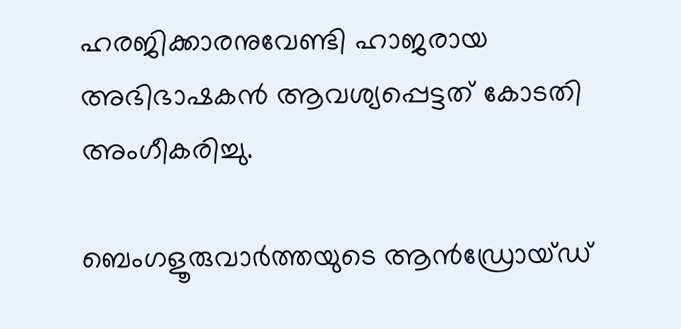ഹരജിക്കാരനുവേണ്ടി ഹാജരായ അഭിഭാഷകന്‍ ആവശ്യപ്പെട്ടത് കോടതി അംഗീകരിച്ചു.

ബെംഗളൂരുവാർത്തയുടെ ആൻഡ്രോയ്ഡ്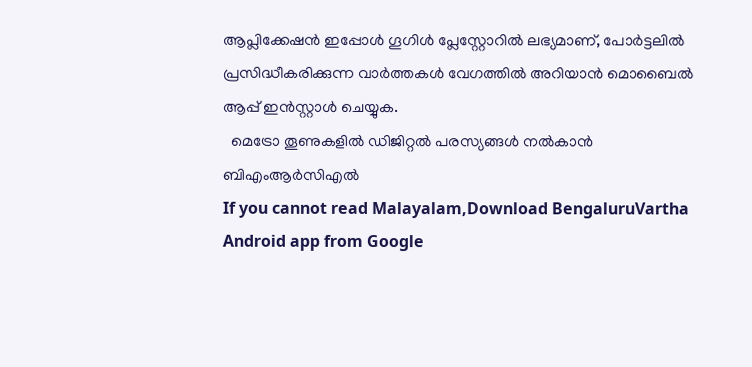ആപ്ലിക്കേഷൻ ഇപ്പോൾ ഗൂഗിൾ പ്ലേസ്റ്റോറിൽ ലഭ്യമാണ്, പോർട്ടലിൽ പ്രസിദ്ധീകരിക്കുന്ന വാർത്തകൾ വേഗത്തിൽ അറിയാൻ മൊബൈൽ ആപ്പ് ഇൻസ്റ്റാൾ ചെയ്യുക.
  മെട്രോ തൂണുകളിൽ ഡിജിറ്റൽ പരസ്യങ്ങൾ നൽകാൻ ബിഎംആർസിഎൽ
If you cannot read Malayalam,Download BengaluruVartha Android app from Google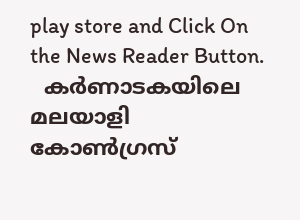play store and Click On the News Reader Button.
  കർണാടകയിലെ മലയാളി കോൺഗ്രസ്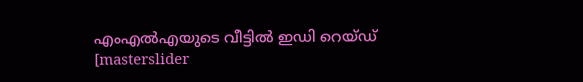എംഎൽഎയുടെ വീട്ടിൽ ഇഡി റെയ്ഡ്
[masterslider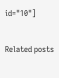id="10"]

Related posts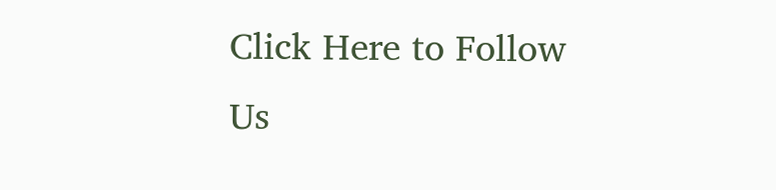Click Here to Follow Us